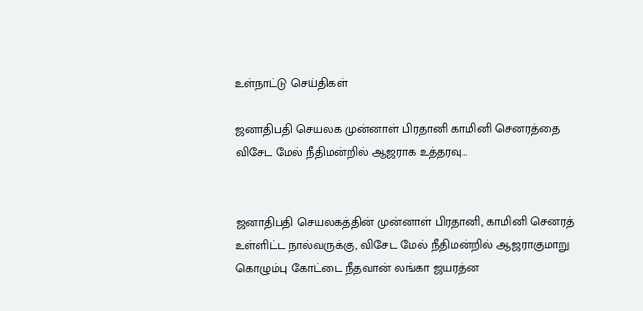உள்நாட்டு செய்திகள்

ஜனாதிபதி செயலக முன்னாள் பிரதானி காமினி செனரத்தை விசேட மேல் நீதிமன்றில் ஆஜராக உத்தரவு…


ஜனாதிபதி செயலகத்தின் முன்னாள் பிரதானி, காமினி செனரத் உள்ளிட்ட நால்வருக்கு, விசேட மேல் நீதிமன்றில் ஆஜராகுமாறு கொழும்பு கோட்டை நீதவான் லங்கா ஜயரத்ன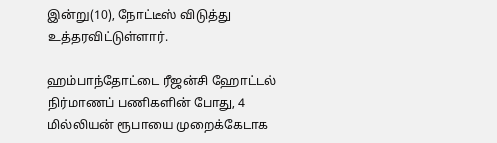இன்று(10), நோட்டீஸ் விடுத்து உத்தரவிட்டுள்ளார்.

ஹம்பாந்தோட்டை ரீஜன்சி ஹோட்டல் நிர்மாணப் பணிகளின் போது, 4 மில்லியன் ரூபாயை முறைக்கேடாக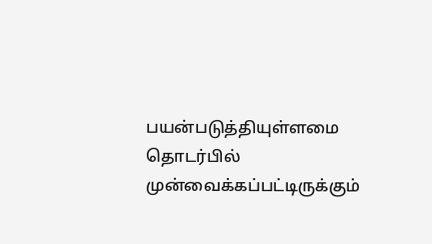பயன்படுத்தியுள்ளமை தொடர்பில் முன்வைக்கப்பட்டிருக்கும்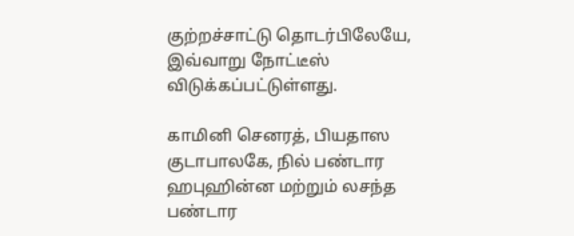குற்றச்சாட்டு தொடர்பிலேயே, இவ்வாறு நோட்டீஸ் விடுக்கப்பட்டுள்ளது.

காமினி செனரத், பியதாஸ குடாபாலகே, நில் பண்டார ஹபுஹின்ன மற்றும் லசந்த பண்டார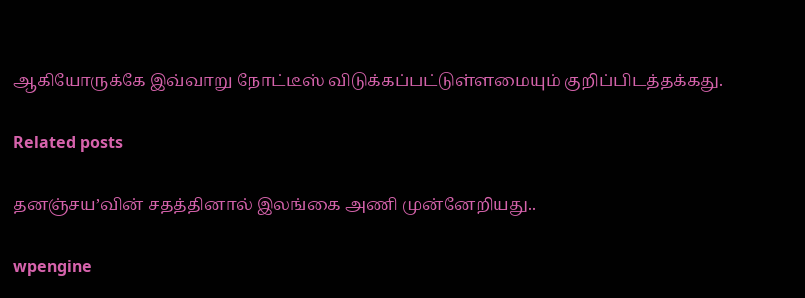ஆகியோருக்கே இவ்வாறு நோட்டீஸ் விடுக்கப்பட்டுள்ளமையும் குறிப்பிடத்தக்கது.

Related posts

தனஞ்சய’வின் சதத்தினால் இலங்கை அணி முன்னேறியது..

wpengine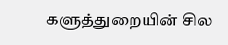களுத்துறையின் சில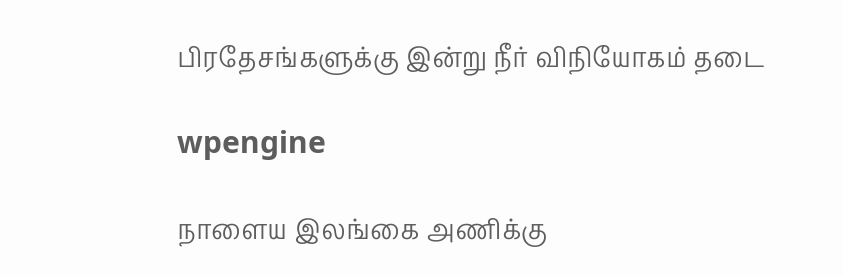பிரதேசங்களுக்கு இன்று நீர் விநியோகம் தடை

wpengine

நாளைய இலங்கை அணிக்கு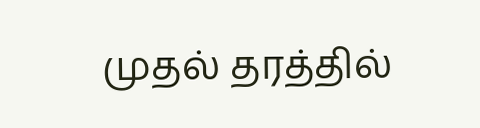முதல் தரத்தில்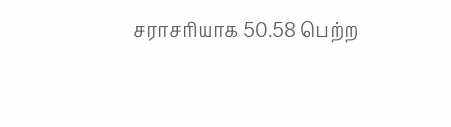சராசரியாக 50.58 பெற்ற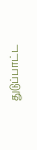துடுப்பாட்ட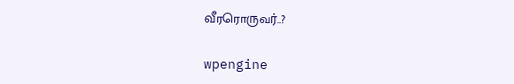வீரரொருவர்..?

wpengine